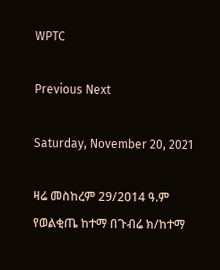WPTC

Previous Next

Saturday, November 20, 2021

ዛሬ መስከረም 29/2014 ዓ.ም የወልቂጤ ከተማ በጉብሬ ክ/ከተማ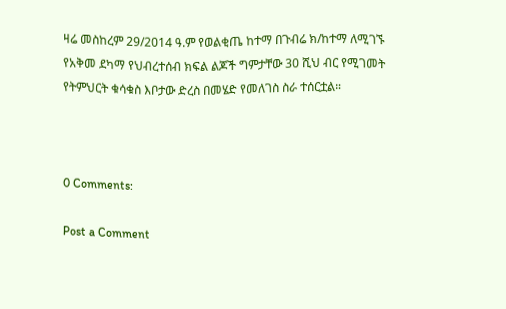ዛሬ መስከረም 29/2014 ዓ.ም የወልቂጤ ከተማ በጉብሬ ክ/ከተማ ለሚገኙ የአቅመ ደካማ የህብረተሰብ ክፍል ልጆች ግምታቸው 30 ሺህ ብር የሚገመት የትምህርት ቁሳቁስ እቦታው ድረስ በመሄድ የመለገስ ስራ ተሰርቷል።



0 Comments:

Post a Comment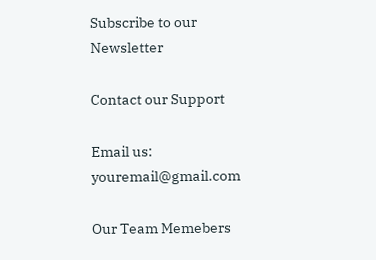Subscribe to our Newsletter

Contact our Support

Email us: youremail@gmail.com

Our Team Memebers